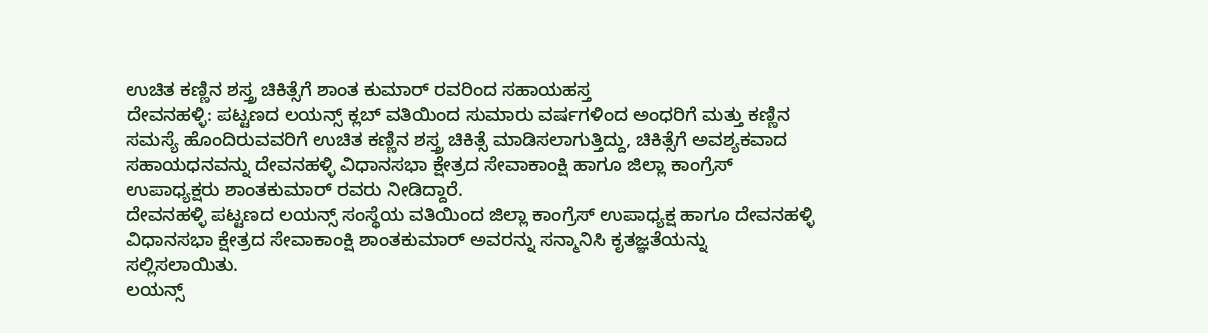ಉಚಿತ ಕಣ್ಣಿನ ಶಸ್ತ್ರ ಚಿಕಿತ್ಸೆಗೆ ಶಾಂತ ಕುಮಾರ್ ರವರಿಂದ ಸಹಾಯಹಸ್ತ
ದೇವನಹಳ್ಳಿ: ಪಟ್ಟಣದ ಲಯನ್ಸ್ ಕ್ಲಬ್ ವತಿಯಿಂದ ಸುಮಾರು ವರ್ಷಗಳಿಂದ ಅಂಧರಿಗೆ ಮತ್ತು ಕಣ್ಣಿನ ಸಮಸ್ಯೆ ಹೊಂದಿರುವವರಿಗೆ ಉಚಿತ ಕಣ್ಣಿನ ಶಸ್ತ್ರ ಚಿಕಿತ್ಸೆ ಮಾಡಿಸಲಾಗುತ್ತಿದ್ದು, ಚಿಕಿತ್ಸೆಗೆ ಅವಶ್ಯಕವಾದ ಸಹಾಯಧನವನ್ನು ದೇವನಹಳ್ಳಿ ವಿಧಾನಸಭಾ ಕ್ಷೇತ್ರದ ಸೇವಾಕಾಂಕ್ಷಿ ಹಾಗೂ ಜಿಲ್ಲಾ ಕಾಂಗ್ರೆಸ್ ಉಪಾಧ್ಯಕ್ಷರು ಶಾಂತಕುಮಾರ್ ರವರು ನೀಡಿದ್ದಾರೆ.
ದೇವನಹಳ್ಳಿ ಪಟ್ಟಣದ ಲಯನ್ಸ್ ಸಂಸ್ಥೆಯ ವತಿಯಿಂದ ಜಿಲ್ಲಾ ಕಾಂಗ್ರೆಸ್ ಉಪಾಧ್ಯಕ್ಷ ಹಾಗೂ ದೇವನಹಳ್ಳಿ ವಿಧಾನಸಭಾ ಕ್ಷೇತ್ರದ ಸೇವಾಕಾಂಕ್ಷಿ ಶಾಂತಕುಮಾರ್ ಅವರನ್ನು ಸನ್ಮಾನಿಸಿ ಕೃತಜ್ಞತೆಯನ್ನು ಸಲ್ಲಿಸಲಾಯಿತು.
ಲಯನ್ಸ್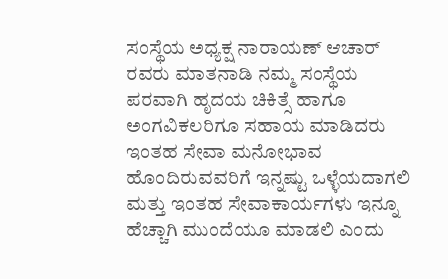ಸಂಸ್ಥೆಯ ಅಧ್ಯಕ್ಷ ನಾರಾಯಣ್ ಆಚಾರ್ ರವರು ಮಾತನಾಡಿ ನಮ್ಮ ಸಂಸ್ಥೆಯ ಪರವಾಗಿ ಹೃದಯ ಚಿಕಿತ್ಸೆ ಹಾಗೂ ಅಂಗವಿಕಲರಿಗೂ ಸಹಾಯ ಮಾಡಿದರು ಇಂತಹ ಸೇವಾ ಮನೋಭಾವ ಹೊಂದಿರುವವರಿಗೆ ಇನ್ನಷ್ಟು ಒಳ್ಳೆಯದಾಗಲಿ ಮತ್ತು ಇಂತಹ ಸೇವಾಕಾರ್ಯಗಳು ಇನ್ನೂ ಹೆಚ್ಚಾಗಿ ಮುಂದೆಯೂ ಮಾಡಲಿ ಎಂದು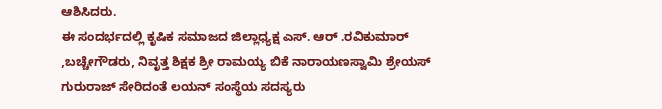ಆಶಿಸಿದರು.
ಈ ಸಂದರ್ಭದಲ್ಲಿ ಕೃಷಿಕ ಸಮಾಜದ ಜಿಲ್ಲಾಧ್ಯಕ್ಷ ಎಸ್. ಆರ್ .ರವಿಕುಮಾರ್ ,ಬಚ್ಚೇಗೌಡರು, ನಿವೃತ್ತ ಶಿಕ್ಷಕ ಶ್ರೀ ರಾಮಯ್ಯ ಬಿಕೆ ನಾರಾಯಣಸ್ವಾಮಿ ಶ್ರೇಯಸ್ ಗುರುರಾಜ್ ಸೇರಿದಂತೆ ಲಯನ್ ಸಂಸ್ಥೆಯ ಸದಸ್ಯರು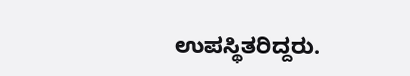ಉಪಸ್ಥಿತರಿದ್ದರು.